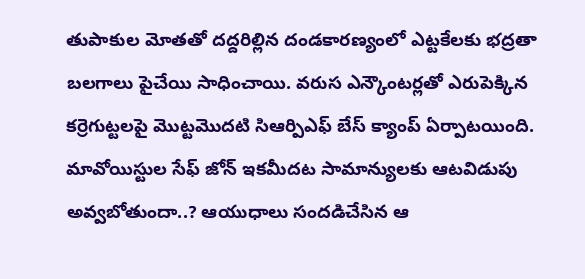తుపాకుల మోతతో దద్దరిల్లిన దండకారణ్యంలో ఎట్టకేలకు భద్రతా బలగాలు పైచేయి సాధించాయి. వరుస ఎన్కౌంటర్లతో ఎరుపెక్కిన కర్రెగుట్టలపై మొట్టమొదటి సిఆర్పిఎఫ్ బేస్ క్యాంప్ ఏర్పాటయింది. మావోయిస్టుల సేఫ్ జోన్ ఇకమీదట సామాన్యులకు ఆటవిడుపు అవ్వబోతుందా..? ఆయుధాలు సందడిచేసిన ఆ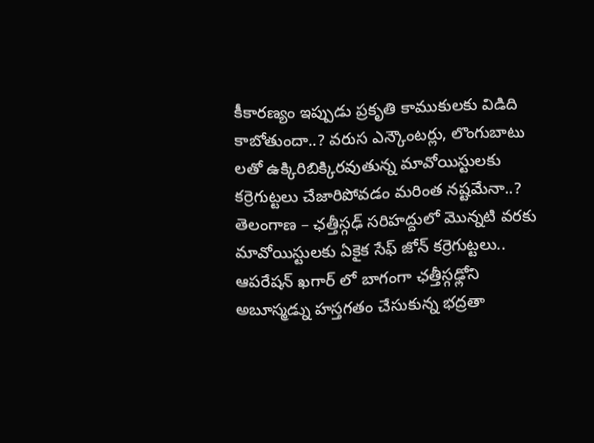కీకారణ్యం ఇప్పుడు ప్రకృతి కాముకులకు విడిది కాబోతుందా..? వరుస ఎన్కౌంటర్లు, లొంగుబాటు లతో ఉక్కిరిబిక్కిరవుతున్న మావోయిస్టులకు కర్రెగుట్టలు చేజారిపోవడం మరింత నష్టమేనా..?
తెలంగాణ – ఛత్తీస్గఢ్ సరిహద్దులో మొన్నటి వరకు మావోయిస్టులకు ఏకైక సేఫ్ జోన్ కర్రెగుట్టలు.. ఆపరేషన్ ఖగార్ లో బాగంగా ఛత్తీస్గఢ్లోని అబూస్మడ్ను హస్తగతం చేసుకున్న భద్రతా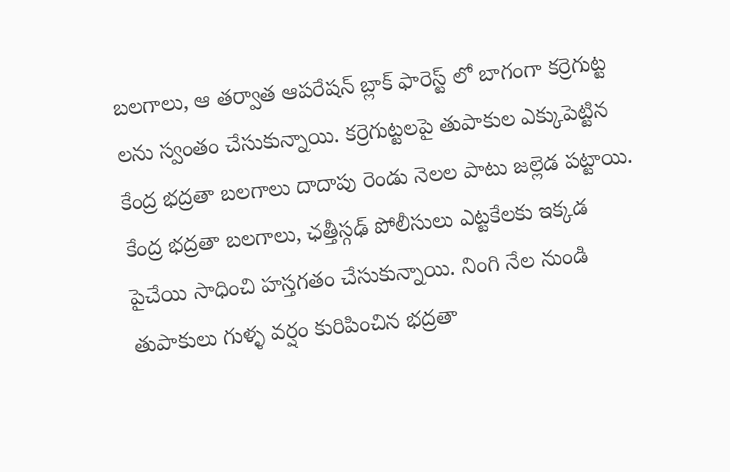బలగాలు, ఆ తర్వాత ఆపరేషన్ బ్లాక్ ఫారెస్ట్ లో బాగంగా కర్రెగుట్ట లను స్వంతం చేసుకున్నాయి. కర్రెగుట్టలపై తుపాకుల ఎక్కుపెట్టిన కేంద్ర భద్రతా బలగాలు దాదాపు రెండు నెలల పాటు జల్లెడ పట్టాయి. కేంద్ర భద్రతా బలగాలు, ఛత్తీస్గఢ్ పోలీసులు ఎట్టకేలకు ఇక్కడ పైచేయి సాధించి హస్తగతం చేసుకున్నాయి. నింగి నేల నుండి తుపాకులు గుళ్ళ వర్షం కురిపించిన భద్రతా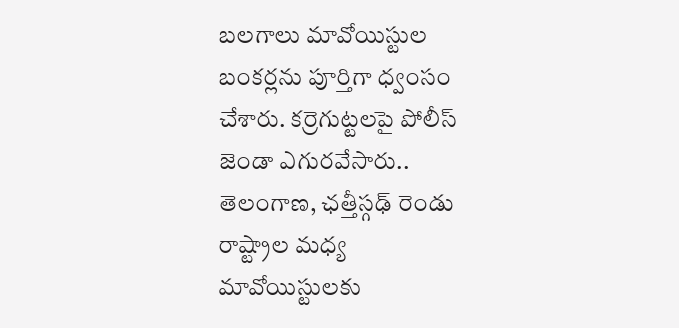బలగాలు మావోయిస్టుల బంకర్లను పూర్తిగా ధ్వంసం చేశారు. కర్రెగుట్టలపై పోలీస్ జెండా ఎగురవేసారు..
తెలంగాణ, ఛత్తీస్గఢ్ రెండు రాష్ట్రాల మధ్య మావోయిస్టులకు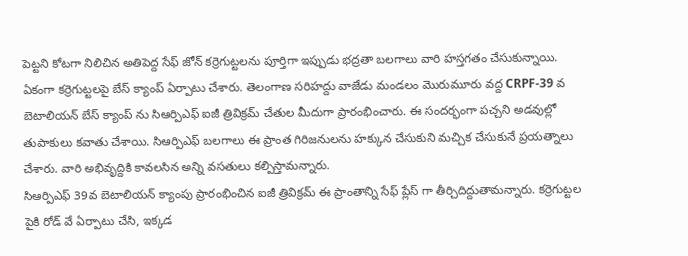పెట్టని కోటగా నిలిచిన అతిపెద్ద సేఫ్ జోన్ కర్రెగుట్టలను పూర్తిగా ఇప్పుడు భద్రతా బలగాలు వారి హస్తగతం చేసుకున్నాయి. ఏకంగా కర్రెగుట్టలపై బేస్ క్యాంప్ ఏర్పాటు చేశారు. తెలంగాణ సరిహద్దు వాజేడు మండలం మొరుమూరు వద్ద CRPF-39 వ బెటాలియన్ బేస్ క్యాంప్ ను సిఆర్పిఎఫ్ ఐజీ త్రివిక్రమ్ చేతుల మీదుగా ప్రారంభించారు. ఈ సందర్భంగా పచ్చని అడవుల్లో తుపాకులు కవాతు చేశాయి. సిఆర్పిఎఫ్ బలగాలు ఈ ప్రాంత గిరిజనులను హక్కున చేసుకుని మచ్చిక చేసుకునే ప్రయత్నాలు చేశారు. వారి అభివృద్దికి కావలసిన అన్ని వసతులు కల్పిస్తామన్నారు.
సిఆర్పిఎఫ్ 39వ బెటాలియన్ క్యాంపు ప్రారంభించిన ఐజీ త్రివిక్రమ్ ఈ ప్రాంతాన్ని సేఫ్ ప్లేస్ గా తీర్చిదిద్దుతామన్నారు. కర్రెగుట్టల పైకి రోడ్ వే ఏర్పాటు చేసి, ఇక్కడ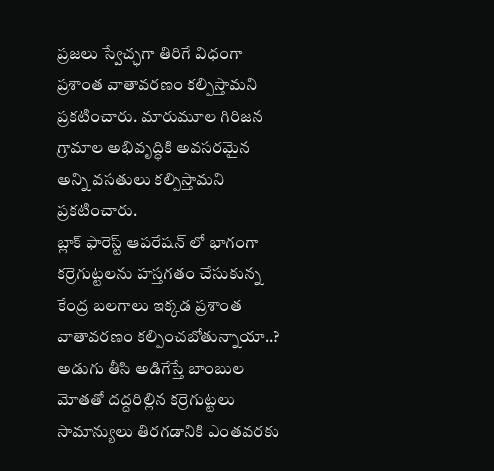ప్రజలు స్వేచ్ఛగా తిరిగే విధంగా ప్రశాంత వాతావరణం కల్పిస్తామని ప్రకటించారు. మారుమూల గిరిజన గ్రామాల అభివృద్ధికి అవసరమైన అన్ని వసతులు కల్పిస్తామని ప్రకటించారు.
బ్లాక్ ఫారెస్ట్ ఆపరేషన్ లో భాగంగా కర్రెగుట్టలను హస్తగతం చేసుకున్న కేంద్ర బలగాలు ఇక్కడ ప్రశాంత వాతావరణం కల్పించబోతున్నాయా..? అడుగు తీసి అడిగేస్తే బాంబుల మోతతో దద్దరిల్లిన కర్రెగుట్టలు సామాన్యులు తిరగడానికి ఎంతవరకు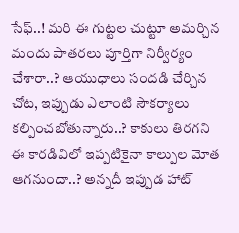సేఫ్..! మరి ఈ గుట్టల చుట్టూ అమర్చిన మందు పాతరలు పూర్తిగా నిర్వీర్యం చేశారా..? ఆయుధాలు సందడి చేర్చిన చోట, ఇప్పుడు ఎలాంటి సౌకర్యాలు కల్పించబోతున్నారు..? కాకులు తిరగని ఈ కారడివిలో ఇప్పటికైనా కాల్పుల మోత ఆగనుందా..? అన్నదీ ఇప్పుడ హాట్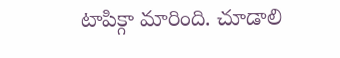టాపిక్గా మారింది. చూడాలి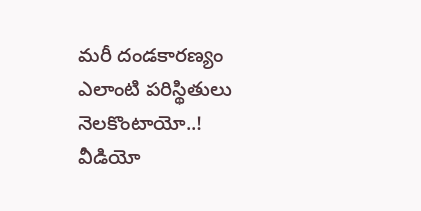మరీ దండకారణ్యం ఎలాంటి పరిస్థితులు నెలకొంటాయో..!
వీడియో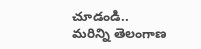చూడండి..
మరిన్ని తెలంగాణ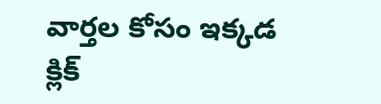వార్తల కోసం ఇక్కడ క్లిక్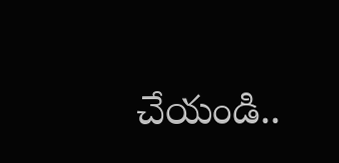చేయండి..